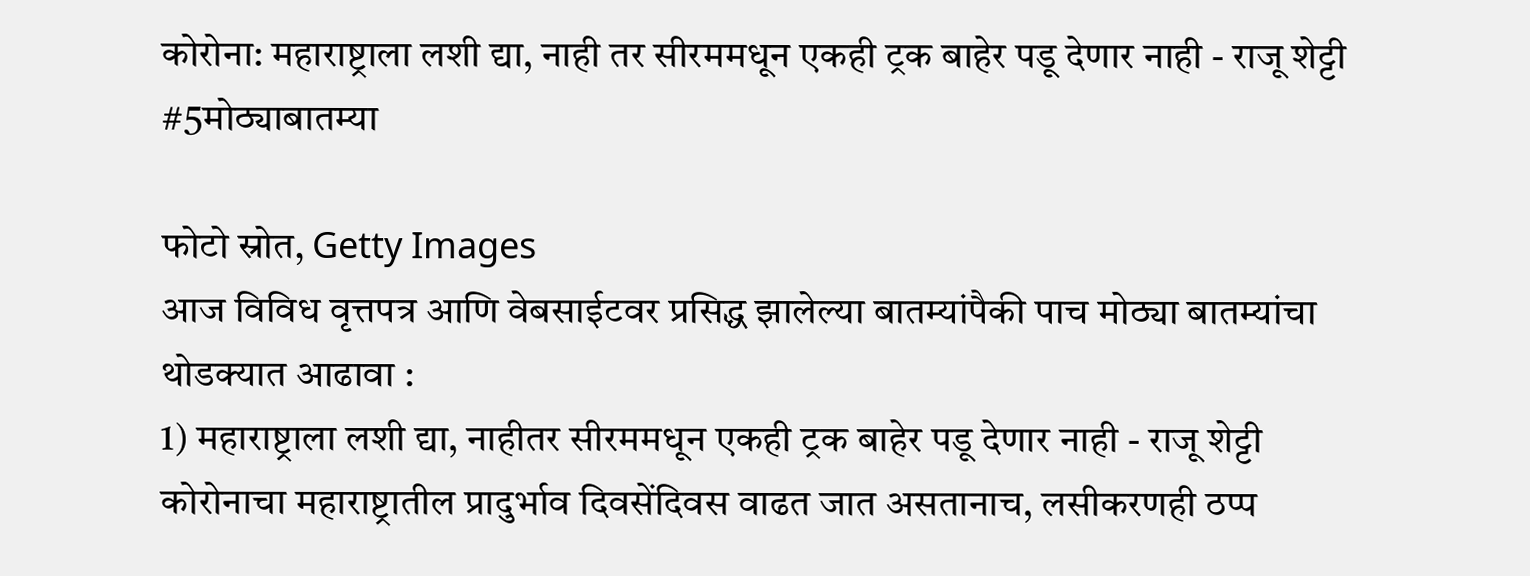कोरोना: महाराष्ट्राला लशी द्या, नाही तर सीरममधून एकही ट्रक बाहेर पडू देणार नाही - राजू शेट्टी #5मोठ्याबातम्या

फोटो स्रोत, Getty Images
आज विविध वृत्तपत्र आणि वेबसाईटवर प्रसिद्ध झालेल्या बातम्यांपैकी पाच मोठ्या बातम्यांचा थोडक्यात आढावा :
1) महाराष्ट्राला लशी द्या, नाहीतर सीरममधून एकही ट्रक बाहेर पडू देणार नाही - राजू शेट्टी
कोरोनाचा महाराष्ट्रातील प्रादुर्भाव दिवसेंदिवस वाढत जात असतानाच, लसीकरणही ठप्प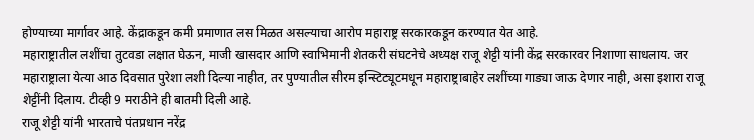होण्याच्या मार्गावर आहे. केंद्राकडून कमी प्रमाणात लस मिळत असल्याचा आरोप महाराष्ट्र सरकारकडून करण्यात येत आहे.
महाराष्ट्रातील लशींचा तुटवडा लक्षात घेऊन, माजी खासदार आणि स्वाभिमानी शेतकरी संघटनेचे अध्यक्ष राजू शेट्टी यांनी केंद्र सरकारवर निशाणा साधलाय. जर महाराष्ट्राला येत्या आठ दिवसात पुरेशा लशी दिल्या नाहीत, तर पुण्यातील सीरम इन्स्टिट्यूटमधून महाराष्ट्राबाहेर लशींच्या गाड्या जाऊ देणार नाही, असा इशारा राजू शेट्टींनी दिलाय. टीव्ही 9 मराठीने ही बातमी दिली आहे.
राजू शेट्टी यांनी भारताचे पंतप्रधान नरेंद्र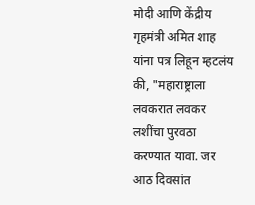मोदी आणि केंद्रीय गृहमंत्री अमित शाह यांना पत्र लिहून म्हटलंय की, "महाराष्ट्राला लवकरात लवकर लशींचा पुरवठा करण्यात यावा. जर आठ दिवसांत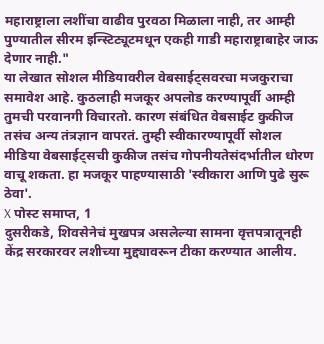महाराष्ट्राला लशींचा वाढीव पुरवठा मिळाला नाही, तर आम्ही पुण्यातील सीरम इन्स्टिट्यूटमधून एकही गाडी महाराष्ट्राबाहेर जाऊ देणार नाही."
या लेखात सोशल मीडियावरील वेबसाईट्सवरचा मजकुराचा समावेश आहे. कुठलाही मजकूर अपलोड करण्यापूर्वी आम्ही तुमची परवानगी विचारतो. कारण संबंधित वेबसाईट कुकीज तसंच अन्य तंत्रज्ञान वापरतं. तुम्ही स्वीकारण्यापूर्वी सोशल मीडिया वेबसाईट्सची कुकीज तसंच गोपनीयतेसंदर्भातील धोरण वाचू शकता. हा मजकूर पाहण्यासाठी 'स्वीकारा आणि पुढे सुरू ठेवा'.
X पोस्ट समाप्त, 1
दुसरीकडे, शिवसेनेचं मुखपत्र असलेल्या सामना वृत्तपत्रातूनही केंद्र सरकारवर लशीच्या मुद्द्यावरून टीका करण्यात आलीय.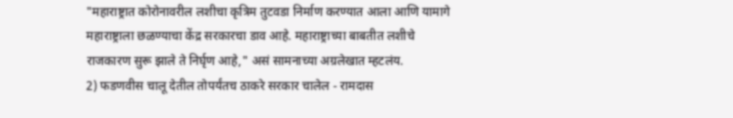"महाराष्ट्रात कोरोनावरील लशीचा कृत्रिम तुटवडा निर्माण करण्यात आला आणि यामागे महाराष्ट्राला छळण्याचा केंद्र सरकारचा डाव आहे. महाराष्ट्राच्या बाबतीत लशीचे राजकारण सुरू झाले ते निर्घृण आहे," असं सामनाच्या अग्रलेखात म्हटलंय.
2) फडणवीस चालू देतील तोपर्यंतच ठाकरे सरकार चालेल - रामदास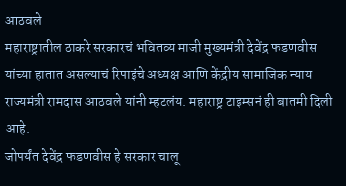आठवले
महाराष्ट्रातील ठाकरे सरकारचं भवितव्य माजी मुख्यमंत्री देवेंद्र फडणवीस यांच्या हातात असल्याचं रिपाइंचे अध्यक्ष आणि केंद्रीय सामाजिक न्याय राज्यमंत्री रामदास आठवले यांनी म्हटलंय. महाराष्ट्र टाइम्सनं ही बातमी दिली आहे.
जोपर्यंत देवेंद्र फडणवीस हे सरकार चालू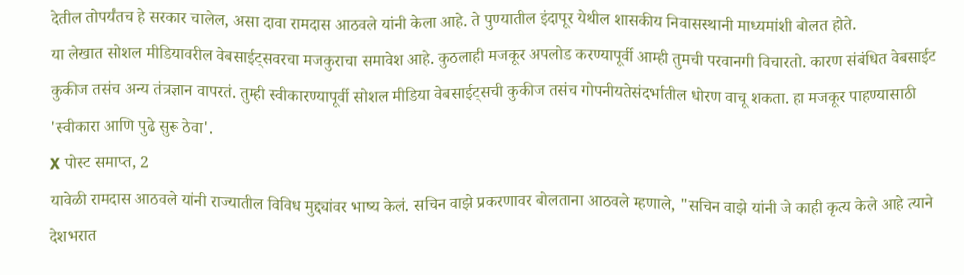देतील तोपर्यंतच हे सरकार चालेल, असा दावा रामदास आठवले यांनी केला आहे. ते पुण्यातील इंदापूर येथील शासकीय निवासस्थानी माध्यमांशी बोलत होते.
या लेखात सोशल मीडियावरील वेबसाईट्सवरचा मजकुराचा समावेश आहे. कुठलाही मजकूर अपलोड करण्यापूर्वी आम्ही तुमची परवानगी विचारतो. कारण संबंधित वेबसाईट कुकीज तसंच अन्य तंत्रज्ञान वापरतं. तुम्ही स्वीकारण्यापूर्वी सोशल मीडिया वेबसाईट्सची कुकीज तसंच गोपनीयतेसंदर्भातील धोरण वाचू शकता. हा मजकूर पाहण्यासाठी 'स्वीकारा आणि पुढे सुरू ठेवा'.
X पोस्ट समाप्त, 2
यावेळी रामदास आठवले यांनी राज्यातील विविध मुद्द्यांवर भाष्य केलं. सचिन वाझे प्रकरणावर बोलताना आठवले म्हणाले, "सचिन वाझे यांनी जे काही कृत्य केले आहे त्याने देशभरात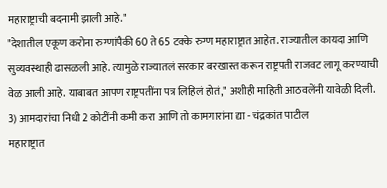महाराष्ट्राची बदनामी झाली आहे."
"देशातील एकूण करोना रुग्णांपैकी 60 ते 65 टक्के रुग्ण महाराष्ट्रात आहेत. राज्यातील कायदा आणि सुव्यवस्थाही ढासळली आहे. त्यामुळे राज्यातलं सरकार बरखास्त करून राष्ट्रपती राजवट लागू करण्याची वेळ आली आहे. याबाबत आपण राष्ट्रपतींना पत्र लिहिलं होतं," अशीही माहिती आठवलेंनी यावेळी दिली.
3) आमदारांचा निधी 2 कोटींनी कमी करा आणि तो कामगारांना द्या - चंद्रकांत पाटील
महाराष्ट्रात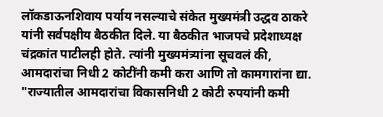लॉकडाऊनशिवाय पर्याय नसल्याचे संकेत मुख्यमंत्री उद्धव ठाकरे यांनी सर्वपक्षीय बैठकीत दिले. या बैठकीत भाजपचे प्रदेशाध्यक्ष चंद्रकांत पाटीलही होते. त्यांनी मुख्यमंत्र्यांना सूचवलं की, आमदारांचा निधी 2 कोटींनी कमी करा आणि तो कामगारांना द्या.
"राज्यातील आमदारांचा विकासनिधी 2 कोटी रुपयांनी कमी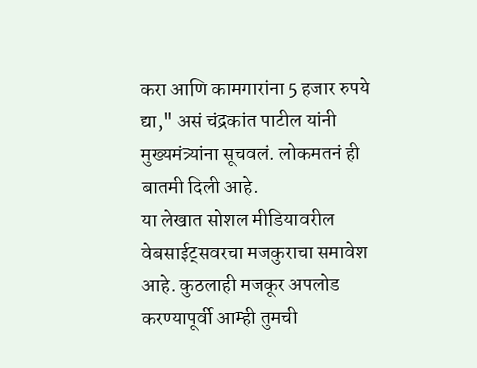करा आणि कामगारांना 5 हजार रुपये द्या," असं चंद्रकांत पाटील यांनी मुख्यमंत्र्यांना सूचवलं. लोकमतनं ही बातमी दिली आहे.
या लेखात सोशल मीडियावरील वेबसाईट्सवरचा मजकुराचा समावेश आहे. कुठलाही मजकूर अपलोड करण्यापूर्वी आम्ही तुमची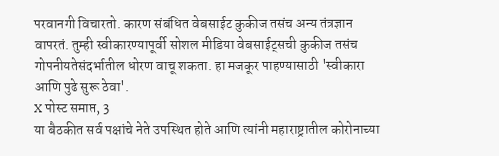परवानगी विचारतो. कारण संबंधित वेबसाईट कुकीज तसंच अन्य तंत्रज्ञान वापरतं. तुम्ही स्वीकारण्यापूर्वी सोशल मीडिया वेबसाईट्सची कुकीज तसंच गोपनीयतेसंदर्भातील धोरण वाचू शकता. हा मजकूर पाहण्यासाठी 'स्वीकारा आणि पुढे सुरू ठेवा'.
X पोस्ट समाप्त, 3
या बैठकीत सर्व पक्षांचे नेते उपस्थित होते आणि त्यांनी महाराष्ट्रातील कोरोनाच्या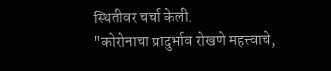स्थितीवर चर्चा केली.
"कोरोनाचा प्रादुर्भाव रोखणे महत्त्वाचे,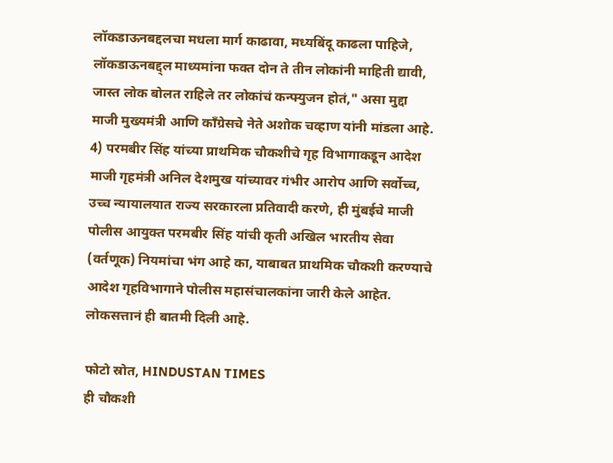लॉकडाऊनबद्दलचा मधला मार्ग काढावा, मध्यबिंदू काढला पाहिजे, लॉकडाऊनबद्द्ल माध्यमांना फक्त दोन ते तीन लोकांनी माहिती द्यावी, जास्त लोक बोलत राहिले तर लोकांचं कन्फ्युजन होतं," असा मुद्दा माजी मुख्यमंत्री आणि काँग्रेसचे नेते अशोक चव्हाण यांनी मांडला आहे.
4) परमबीर सिंह यांच्या प्राथमिक चौकशीचे गृह विभागाकडून आदेश
माजी गृहमंत्री अनिल देशमुख यांच्यावर गंभीर आरोप आणि सर्वोच्च, उच्च न्यायालयात राज्य सरकारला प्रतिवादी करणे, ही मुंबईचे माजी पोलीस आयुक्त परमबीर सिंह यांची कृती अखिल भारतीय सेवा (वर्तणूक) नियमांचा भंग आहे का, याबाबत प्राथमिक चौकशी करण्याचे आदेश गृहविभागाने पोलीस महासंचालकांना जारी केले आहेत. लोकसत्तानं ही बातमी दिली आहे.

फोटो स्रोत, HINDUSTAN TIMES
ही चौकशी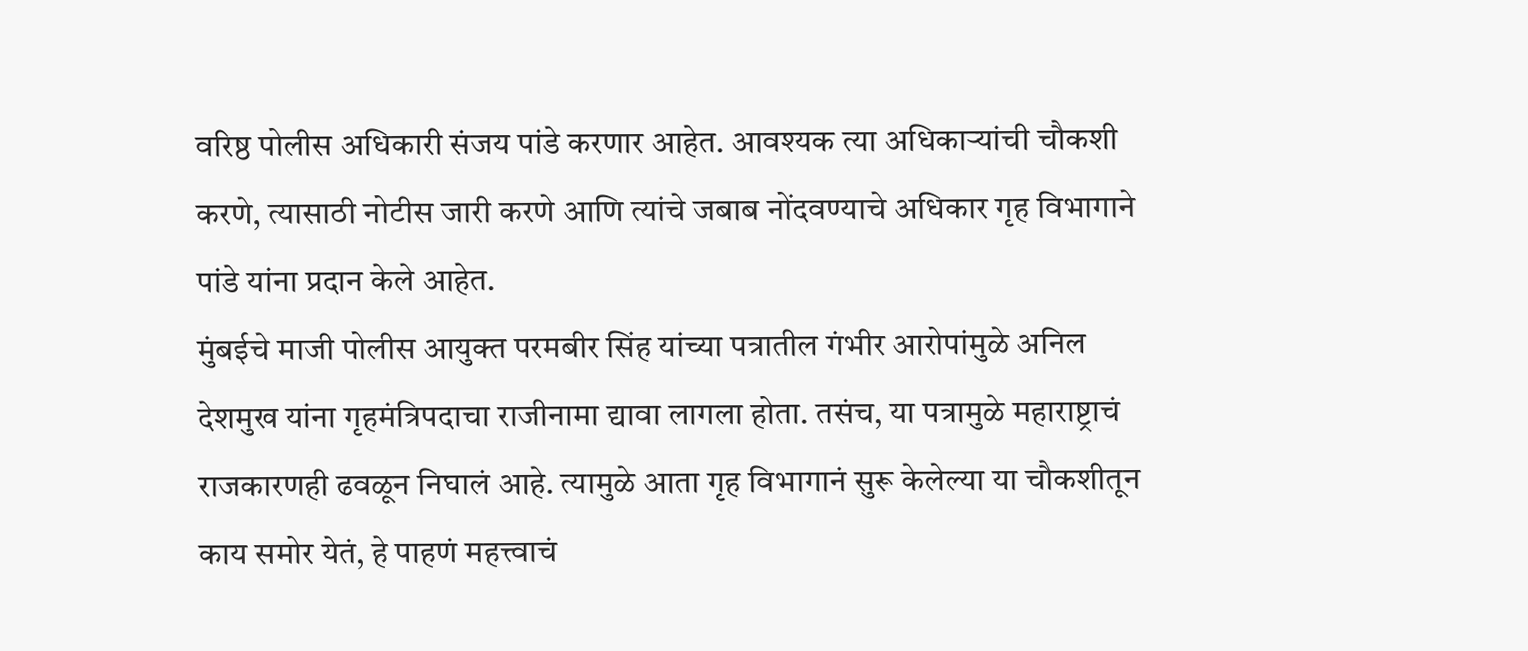वरिष्ठ पोलीस अधिकारी संजय पांडे करणार आहेत. आवश्यक त्या अधिकाऱ्यांची चौकशी करणे, त्यासाठी नोटीस जारी करणे आणि त्यांचे जबाब नोंदवण्याचे अधिकार गृह विभागाने पांडे यांना प्रदान केले आहेत.
मुंबईचे माजी पोलीस आयुक्त परमबीर सिंह यांच्या पत्रातील गंभीर आरोपांमुळे अनिल देशमुख यांना गृहमंत्रिपदाचा राजीनामा द्यावा लागला होता. तसंच, या पत्रामुळे महाराष्ट्राचं राजकारणही ढवळून निघालं आहे. त्यामुळे आता गृह विभागानं सुरू केलेल्या या चौकशीतून काय समोर येतं, हे पाहणं महत्त्वाचं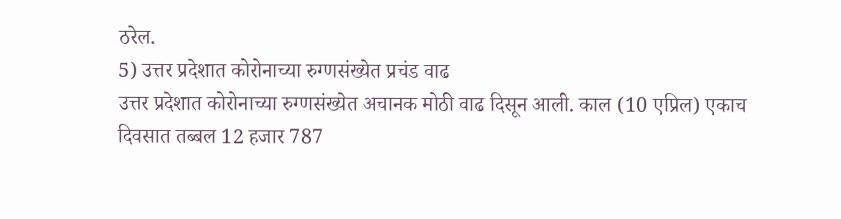ठरेल.
5) उत्तर प्रदेशात कोरोनाच्या रुग्णसंख्येत प्रचंड वाढ
उत्तर प्रदेशात कोरोनाच्या रुग्णसंख्येत अचानक मोठी वाढ दिसून आली. काल (10 एप्रिल) एकाच दिवसात तब्बल 12 हजार 787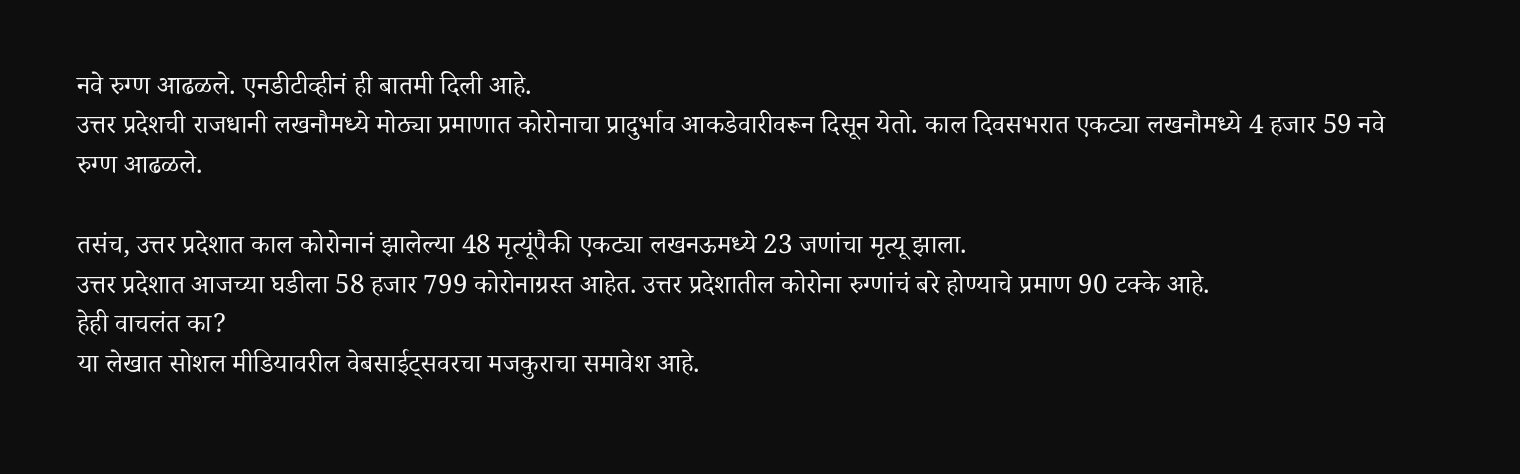नवे रुग्ण आढळले. एनडीटीव्हीनं ही बातमी दिली आहे.
उत्तर प्रदेशची राजधानी लखनौमध्ये मोठ्या प्रमाणात कोरोनाचा प्रादुर्भाव आकडेवारीवरून दिसून येतो. काल दिवसभरात एकट्या लखनौमध्ये 4 हजार 59 नवे रुग्ण आढळले.

तसंच, उत्तर प्रदेशात काल कोरोनानं झालेल्या 48 मृत्यूंपैकी एकट्या लखनऊमध्ये 23 जणांचा मृत्यू झाला.
उत्तर प्रदेशात आजच्या घडीला 58 हजार 799 कोरोनाग्रस्त आहेत. उत्तर प्रदेशातील कोरोना रुग्णांचं बरे होण्याचे प्रमाण 90 टक्के आहे.
हेही वाचलंत का?
या लेखात सोशल मीडियावरील वेबसाईट्सवरचा मजकुराचा समावेश आहे.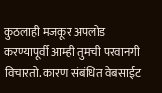कुठलाही मजकूर अपलोड करण्यापूर्वी आम्ही तुमची परवानगी विचारतो. कारण संबंधित वेबसाईट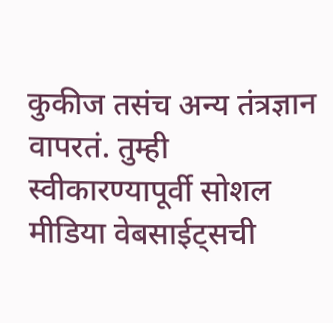कुकीज तसंच अन्य तंत्रज्ञान वापरतं. तुम्ही स्वीकारण्यापूर्वी सोशल मीडिया वेबसाईट्सची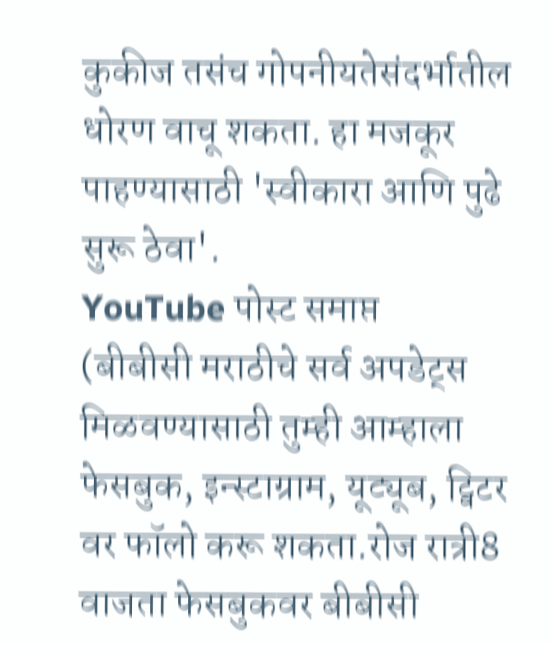कुकीज तसंच गोपनीयतेसंदर्भातील धोरण वाचू शकता. हा मजकूर पाहण्यासाठी 'स्वीकारा आणि पुढे सुरू ठेवा'.
YouTube पोस्ट समाप्त
(बीबीसी मराठीचे सर्व अपडेट्स मिळवण्यासाठी तुम्ही आम्हाला फेसबुक, इन्स्टाग्राम, यूट्यूब, ट्विटर वर फॉलो करू शकता.रोज रात्री8 वाजता फेसबुकवर बीबीसी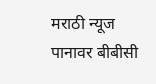मराठी न्यूज पानावर बीबीसी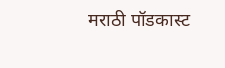मराठी पॉडकास्ट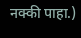नक्की पाहा.)